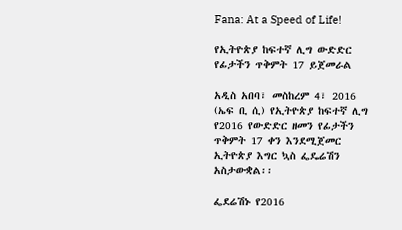Fana: At a Speed of Life!

የኢትዮጵያ ከፍተኛ ሊግ ውድድር የፊታችን ጥቅምት 17 ይጀመራል

አዲስ አበባ፣ መስከረም 4፣ 2016 (ኤፍ ቢ ሲ) የኢትዮጵያ ከፍተኛ ሊግ የ2016 የውድድር ዘመን የፊታችን ጥቅምት 17 ቀን እንደሚጀመር ኢትዮጵያ እግር ኳስ ፌዴሬሽን አስታውቋል፡፡

ፌደሬሽኑ የ2016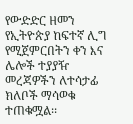የውድድር ዘመን የኢትዮጵያ ከፍተኛ ሊግ የሚጀምርበትን ቀን እና ሌሎች ተያያዥ መረጃዎችን ለተሳታፊ ክለቦች ማሳወቁ ተጠቁሟል፡፡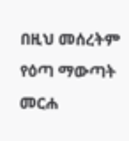በዚህ መሰረትም የዕጣ ማውጣት መርሐ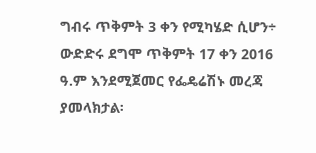ግብሩ ጥቅምት 3 ቀን የሚካሄድ ሲሆን÷ ውድድሩ ደግሞ ጥቅምት 17 ቀን 2016 ዓ.ም እንደሚጀመር የፌዴሬሽኑ መረጃ ያመላክታል፡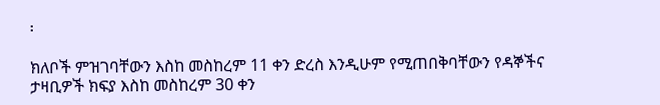፡

ክለቦች ምዝገባቸውን እስከ መስከረም 11 ቀን ድረስ እንዲሁም የሚጠበቅባቸውን የዳኞችና ታዛቢዎች ክፍያ እስከ መስከረም 30 ቀን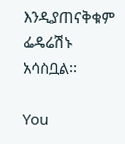እንዲያጠናቅቁም ፌዴሬሽኑ አሳስቧል፡፡

You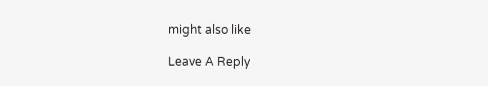might also like

Leave A Reply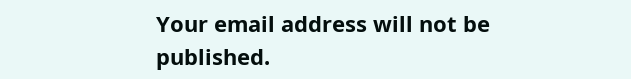Your email address will not be published.